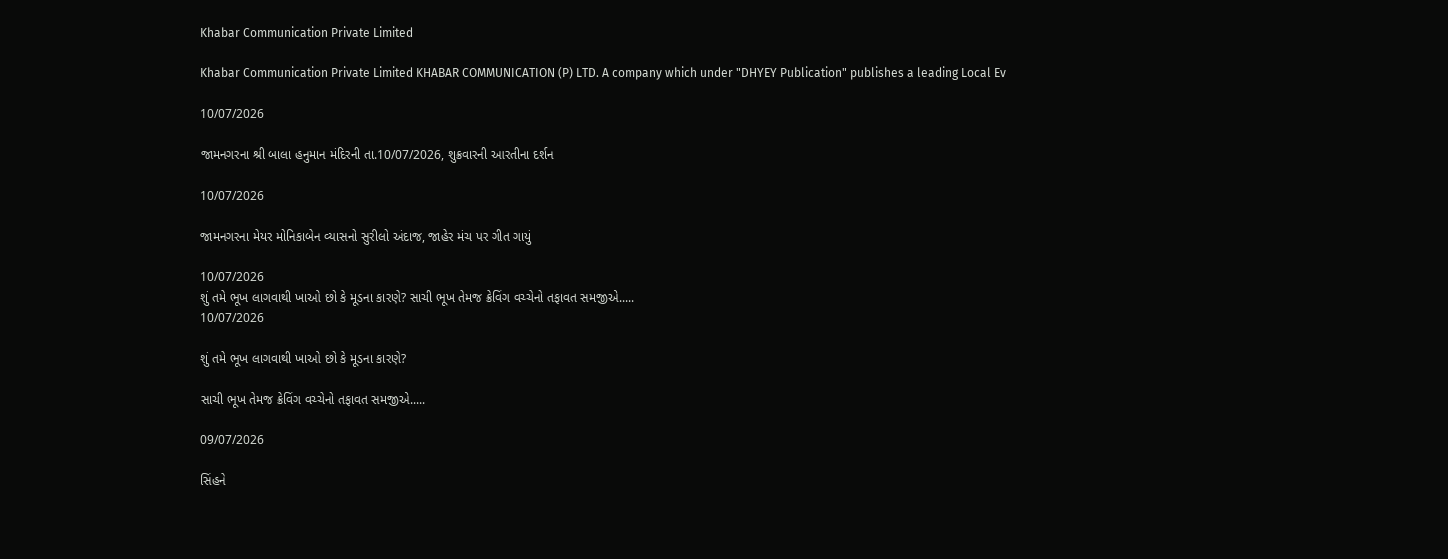Khabar Communication Private Limited

Khabar Communication Private Limited KHABAR COMMUNICATION (P) LTD. A company which under "DHYEY Publication" publishes a leading Local Ev

10/07/2026

જામનગરના શ્રી બાલા હનુમાન મંદિરની તા.10/07/2026, શુક્રવારની આરતીના દર્શન

10/07/2026

જામનગરના મેયર મોનિકાબેન વ્યાસનો સુરીલો અંદાજ, જાહેર મંચ પર ગીત ગાયું

10/07/2026
શું તમે ભૂખ લાગવાથી ખાઓ છો કે મૂડના કારણે? સાચી ભૂખ તેમજ ક્રેવિંગ વચ્ચેનો તફાવત સમજીએ.....
10/07/2026

શું તમે ભૂખ લાગવાથી ખાઓ છો કે મૂડના કારણે?

સાચી ભૂખ તેમજ ક્રેવિંગ વચ્ચેનો તફાવત સમજીએ.....

09/07/2026

સિંહને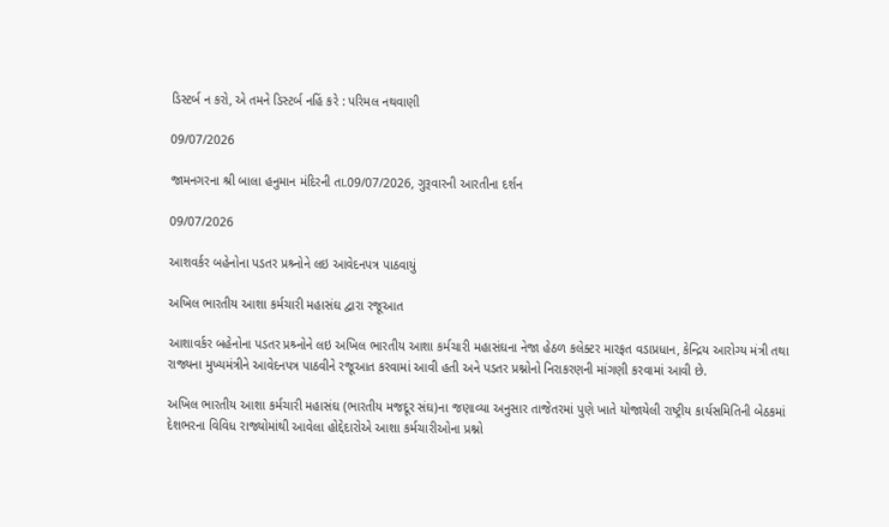ડિસ્ટર્બ ન કરો, એ તમને ડિસ્ટર્બ નહિં કરે : પરિમલ નથવાણી

09/07/2026

જામનગરના શ્રી બાલા હનુમાન મંદિરની તા.09/07/2026, ગુરૂવારની આરતીના દર્શન

09/07/2026

આશવર્કર બહેનોના પડતર પ્રશ્ર્નોને લઇ આવેદનપત્ર પાઠવાયું

અખિલ ભારતીય આશા કર્મચારી મહાસંઘ દ્વારા રજૂઆત

આશાવર્કર બહેનોના પડતર પ્રશ્ર્નોને લઇ અખિલ ભારતીય આશા કર્મચારી મહાસંઘના નેજા હેઠળ કલેક્ટર મારફત વડાપ્રધાન, કેન્દ્રિય આરોગ્ય મંત્રી તથા રાજ્યના મુખ્યમંત્રીને આવેદનપત્ર પાઠવીને રજૂઆત કરવામાં આવી હતી અને પડતર પ્રશ્નોનો નિરાકરણની માંગણી કરવામાં આવી છે.

અખિલ ભારતીય આશા કર્મચારી મહાસંઘ (ભારતીય મજદૂર સંઘ)ના જણાવ્યા અનુસાર તાજેતરમાં પુણે ખાતે યોજાયેલી રાષ્ટ્રીય કાર્યસમિતિની બેઠકમાં દેશભરના વિવિધ રાજ્યોમાંથી આવેલા હોદ્દેદારોએ આશા કર્મચારીઓના પ્રશ્નો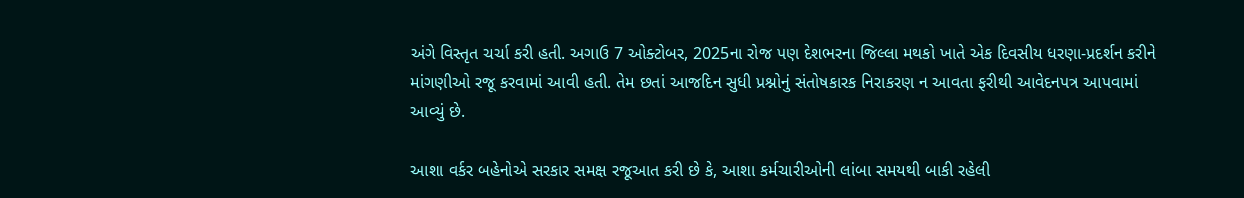અંગે વિસ્તૃત ચર્ચા કરી હતી. અગાઉ 7 ઓક્ટોબર, 2025ના રોજ પણ દેશભરના જિલ્લા મથકો ખાતે એક દિવસીય ધરણા-પ્રદર્શન કરીને માંગણીઓ રજૂ કરવામાં આવી હતી. તેમ છતાં આજદિન સુધી પ્રશ્નોનું સંતોષકારક નિરાકરણ ન આવતા ફરીથી આવેદનપત્ર આપવામાં આવ્યું છે.

આશા વર્કર બહેનોએ સરકાર સમક્ષ રજૂઆત કરી છે કે, આશા કર્મચારીઓની લાંબા સમયથી બાકી રહેલી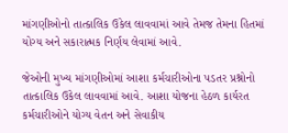માંગણીઓનો તાત્કાલિક ઉકેલ લાવવામાં આવે તેમજ તેમના હિતમાં યોગ્ય અને સકારાત્મક નિર્ણય લેવામાં આવે.

જેઓની મુખ્ય માંગણીઓમાં આશા કર્મચારીઓના પડતર પ્રશ્નોનો તાત્કાલિક ઉકેલ લાવવામાં આવે. આશા યોજના હેઠળ કાર્યરત કર્મચારીઓને યોગ્ય વેતન અને સેવાકીય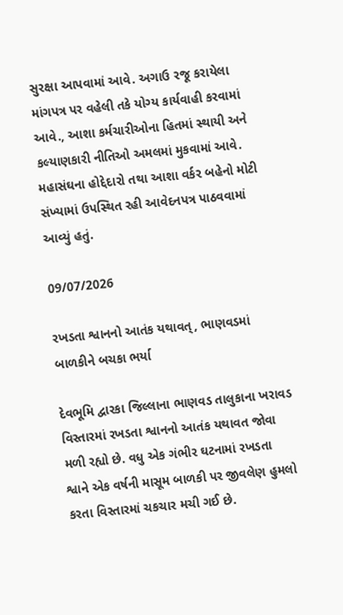સુરક્ષા આપવામાં આવે. અગાઉ રજૂ કરાયેલા માંગપત્ર પર વહેલી તકે યોગ્ય કાર્યવાહી કરવામાં આવે., આશા કર્મચારીઓના હિતમાં સ્થાયી અને કલ્યાણકારી નીતિઓ અમલમાં મુકવામાં આવે. મહાસંઘના હોદ્દેદારો તથા આશા વર્કર બહેનો મોટી સંખ્યામાં ઉપસ્થિત રહી આવેદનપત્ર પાઠવવામાં આવ્યું હતું.

09/07/2026

રખડતા શ્વાનનો આતંક યથાવત્, ભાણવડમાં બાળકીને બચકા ભર્યા

દેવભૂમિ દ્વારકા જિલ્લાના ભાણવડ તાલુકાના ખરાવડ વિસ્તારમાં રખડતા શ્વાનનો આતંક યથાવત જોવા મળી રહ્યો છે. વધુ એક ગંભીર ઘટનામાં રખડતા શ્વાને એક વર્ષની માસૂમ બાળકી પર જીવલેણ હુમલો કરતા વિસ્તારમાં ચકચાર મચી ગઈ છે.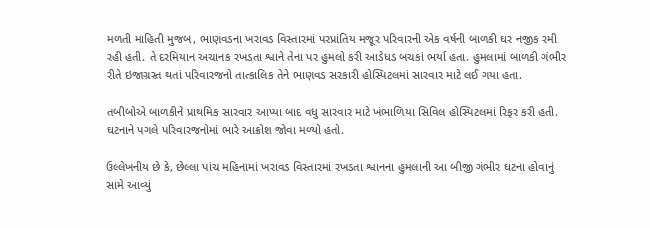મળતી માહિતી મુજબ, ભાણવડના ખરાવડ વિસ્તારમાં પરપ્રાંતિય મજૂર પરિવારની એક વર્ષની બાળકી ઘર નજીક રમી રહી હતી. તે દરમિયાન અચાનક રખડતા શ્વાને તેના પર હુમલો કરી આડેધડ બચકાં ભર્યા હતા. હુમલામાં બાળકી ગંભીર રીતે ઇજાગ્રસ્ત થતાં પરિવારજનો તાત્કાલિક તેને ભાણવડ સરકારી હોસ્પિટલમાં સારવાર માટે લઈ ગયા હતા.

તબીબોએ બાળકીને પ્રાથમિક સારવાર આપ્યા બાદ વધુ સારવાર માટે ખંભાળિયા સિવિલ હોસ્પિટલમાં રિફર કરી હતી. ઘટનાને પગલે પરિવારજનોમાં ભારે આક્રોશ જોવા મળ્યો હતો.

ઉલ્લેખનીય છે કે, છેલ્લા પાંચ મહિનામાં ખરાવડ વિસ્તારમાં રખડતા શ્વાનના હુમલાની આ બીજી ગંભીર ઘટના હોવાનું સામે આવ્યું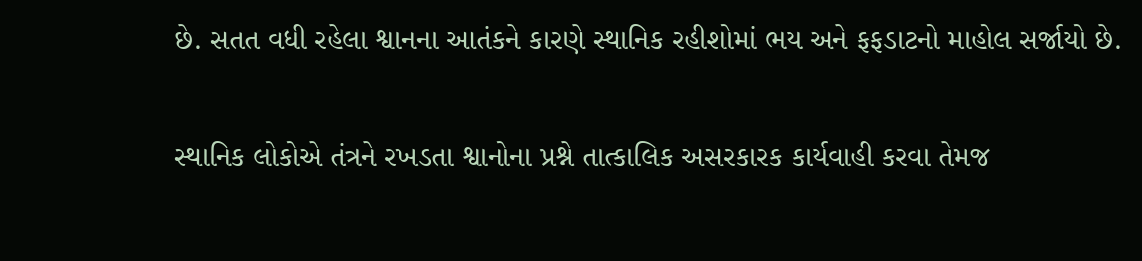છે. સતત વધી રહેલા શ્વાનના આતંકને કારણે સ્થાનિક રહીશોમાં ભય અને ફફડાટનો માહોલ સર્જાયો છે.

સ્થાનિક લોકોએ તંત્રને રખડતા શ્વાનોના પ્રશ્ને તાત્કાલિક અસરકારક કાર્યવાહી કરવા તેમજ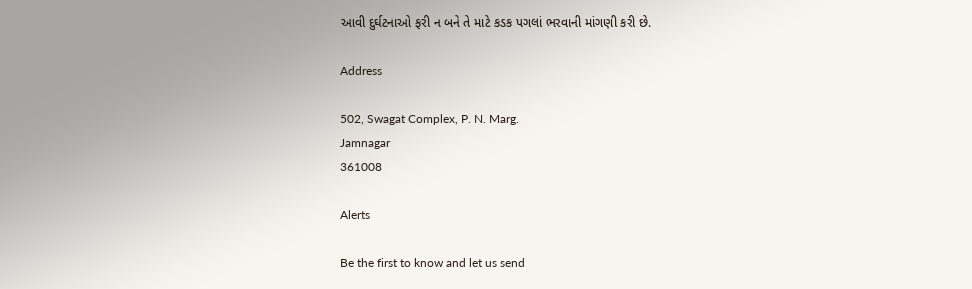આવી દુર્ઘટનાઓ ફરી ન બને તે માટે કડક પગલાં ભરવાની માંગણી કરી છે.

Address

502, Swagat Complex, P. N. Marg.
Jamnagar
361008

Alerts

Be the first to know and let us send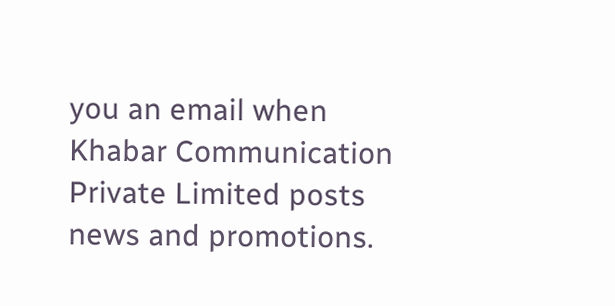you an email when Khabar Communication Private Limited posts news and promotions.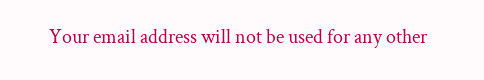Your email address will not be used for any other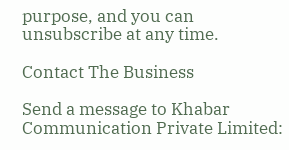purpose, and you can unsubscribe at any time.

Contact The Business

Send a message to Khabar Communication Private Limited: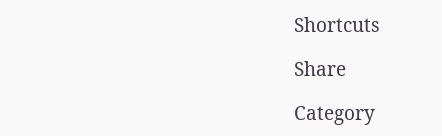Shortcuts

Share

Category